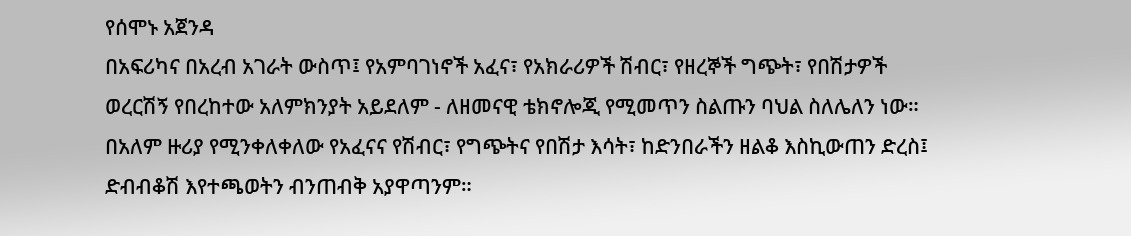የሰሞኑ አጀንዳ
በአፍሪካና በአረብ አገራት ውስጥ፤ የአምባገነኖች አፈና፣ የአክራሪዎች ሽብር፣ የዘረኞች ግጭት፣ የበሽታዎች ወረርሽኝ የበረከተው አለምክንያት አይደለም - ለዘመናዊ ቴክኖሎጂ የሚመጥን ስልጡን ባህል ስለሌለን ነው። በአለም ዙሪያ የሚንቀለቀለው የአፈናና የሽብር፣ የግጭትና የበሽታ እሳት፣ ከድንበራችን ዘልቆ እስኪውጠን ድረስ፤ ድብብቆሽ እየተጫወትን ብንጠብቅ አያዋጣንም።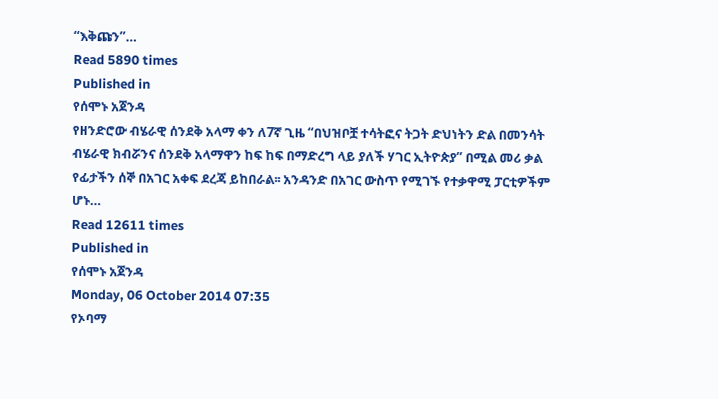“እቅጩን”…
Read 5890 times
Published in
የሰሞኑ አጀንዳ
የዘንድሮው ብሄራዊ ሰንደቅ አላማ ቀን ለ7ኛ ጊዜ “በህዝቦቿ ተሳትፎና ትጋት ድህነትን ድል በመንሳት ብሄራዊ ክብሯንና ሰንደቅ አላማዋን ከፍ ከፍ በማድረግ ላይ ያለች ሃገር ኢትዮጵያ” በሚል መሪ ቃል የፊታችን ሰኞ በአገር አቀፍ ደረጃ ይከበራል፡፡ አንዳንድ በአገር ውስጥ የሚገኙ የተቃዋሚ ፓርቲዎችም ሆኑ…
Read 12611 times
Published in
የሰሞኑ አጀንዳ
Monday, 06 October 2014 07:35
የኦባማ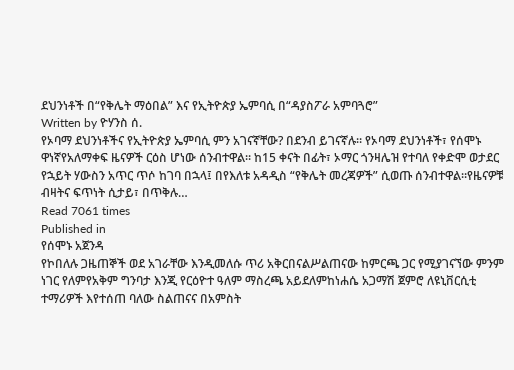ደህንነቶች በ“የቅሌት ማዕበል” እና የኢትዮጵያ ኤምባሲ በ“ዳያስፖራ አምባጓሮ”
Written by ዮሃንስ ሰ.
የኦባማ ደህንነቶችና የኢትዮጵያ ኤምባሲ ምን አገናኛቸው? በደንብ ይገናኛሉ። የኦባማ ደህንነቶች፣ የሰሞኑ ዋነኛየአለማቀፍ ዜናዎች ርዕስ ሆነው ሰንብተዋል። ከ15 ቀናት በፊት፣ ኦማር ጎንዛሌዝ የተባለ የቀድሞ ወታደር የኋይት ሃውስን አጥር ጥሶ ከገባ በኋላ፤ በየእለቱ አዳዲስ “የቅሌት መረጃዎች” ሲወጡ ሰንብተዋል።የዜናዎቹ ብዛትና ፍጥነት ሲታይ፣ በጥቅሉ…
Read 7061 times
Published in
የሰሞኑ አጀንዳ
የኮበለሉ ጋዜጠኞች ወደ አገራቸው እንዲመለሱ ጥሪ አቅርበናልሥልጠናው ከምርጫ ጋር የሚያገናኘው ምንም ነገር የለምየአቅም ግንባታ እንጂ የርዕዮተ ዓለም ማስረጫ አይደለምከነሐሴ አጋማሽ ጀምሮ ለዩኒቨርሲቲ ተማሪዎች እየተሰጠ ባለው ስልጠናና በአምስት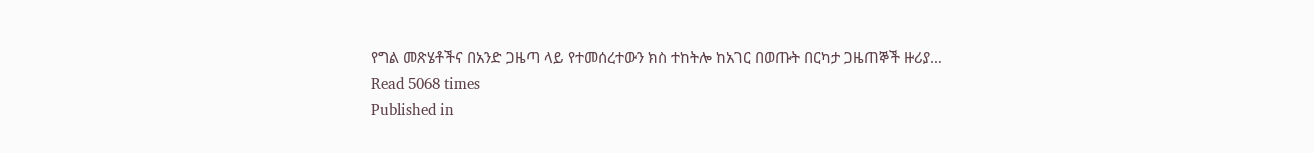የግል መጽሄቶችና በአንድ ጋዜጣ ላይ የተመሰረተውን ክስ ተከትሎ ከአገር በወጡት በርካታ ጋዜጠኞች ዙሪያ…
Read 5068 times
Published in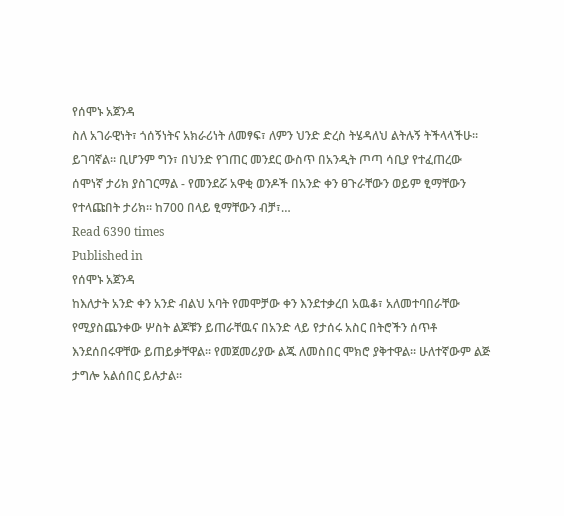የሰሞኑ አጀንዳ
ስለ አገራዊነት፣ ጎሰኝነትና አክራሪነት ለመፃፍ፣ ለምን ህንድ ድረስ ትሄዳለህ ልትሉኝ ትችላላችሁ። ይገባኛል። ቢሆንም ግን፣ በህንድ የገጠር መንደር ውስጥ በአንዲት ጦጣ ሳቢያ የተፈጠረው ሰሞነኛ ታሪክ ያስገርማል - የመንደሯ አዋቂ ወንዶች በአንድ ቀን ፀጉራቸውን ወይም ፂማቸውን የተላጩበት ታሪክ። ከ700 በላይ ፂማቸውን ብቻ፣…
Read 6390 times
Published in
የሰሞኑ አጀንዳ
ከእለታት አንድ ቀን አንድ ብልህ አባት የመሞቻው ቀን እንደተቃረበ አዉቆ፣ አለመተባበራቸው የሚያስጨንቀው ሦስት ልጆቹን ይጠራቸዉና በአንድ ላይ የታሰሩ አስር በትሮችን ሰጥቶ እንደሰበሩዋቸው ይጠይቃቸዋል፡፡ የመጀመሪያው ልጁ ለመስበር ሞክሮ ያቅተዋል፡፡ ሁለተኛውም ልጅ ታግሎ አልሰበር ይሉታል፡፡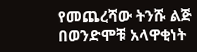የመጨረሻው ትንሹ ልጅ በወንድሞቹ አላዋቂነት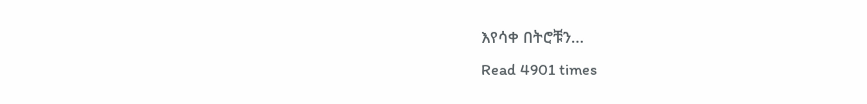እየሳቀ በትሮቹን…
Read 4901 times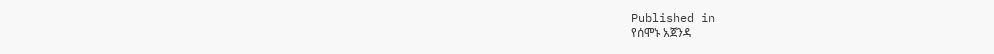Published in
የሰሞኑ አጀንዳ